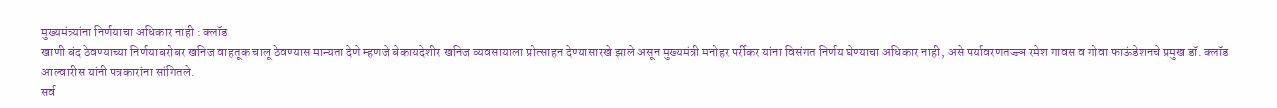मुख्यमंत्र्यांना निर्णयाचा अधिकार नाही : क्लॉड
खाणी बंद ठेवण्याच्या निर्णयाबरोबर खनिज वाहतूक चालू ठेवण्यास मान्यता देणे म्हणजे बेकायदेशीर खनिज व्यवसायाला प्रोत्साहन देण्यासारखे झाले असून मुख्यमंत्री मनोहर पर्रीकर यांना विसंगत निर्णय घेण्याचा अधिकार नाही, असे पर्यावरणतज्ज्ञ रमेश गावस व गोवा फाऊंडेशनचे प्रमुख डॉ. क्लॉड आल्वारीस यांनी पत्रकारांना सांगितले.
सर्व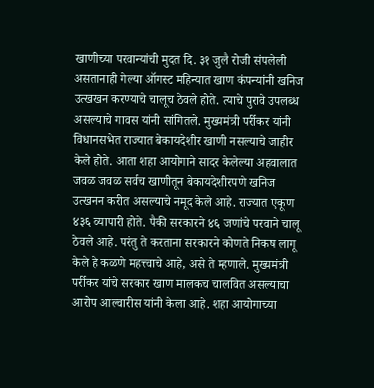खाणीच्या परवान्यांची मुदत दि. ३१ जुलै रोजी संपलेली असतानाही गेल्या ऑगस्ट महिन्यात खाण कंपन्यांनी खनिज उत्खखन करण्याचे चालूच ठेवले होते. त्याचे पुरावे उपलब्ध असल्याचे गावस यांनी सांगितले. मुख्यमंत्री पर्रीकर यांनी विधानसभेत राज्यात बेकायदेशीर खाणी नसल्याचे जाहीर केले होते. आता शहा आयोगाने सादर केलेल्या अहवालात जवळ जवळ सर्वच खाणीतून बेकायदेशीरपणे खनिज उत्खनन करीत असल्याचे नमूद केले आहे. राज्यात एकूण ४३६ व्यापारी होते. पैकी सरकारने ४६ जणांचे परवाने चालू ठेवले आहे. परंतु ते करताना सरकारने कोणते निकष लागू केले हे कळणे महत्त्वाचे आहे, असे ते म्हणाले. मुख्यमंत्री पर्रीकर यांचे सरकार खाण मालकच चालवित असल्याचा आरोप आल्वारीस यांनी केला आहे. शहा आयोगाच्या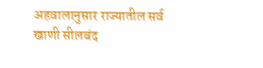अहवालानुसार राज्यातील सर्व खाणी सीलबंद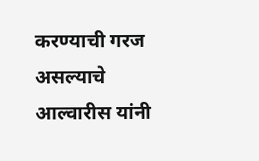करण्याची गरज असल्याचे आल्वारीस यांनी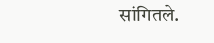सांगितले.